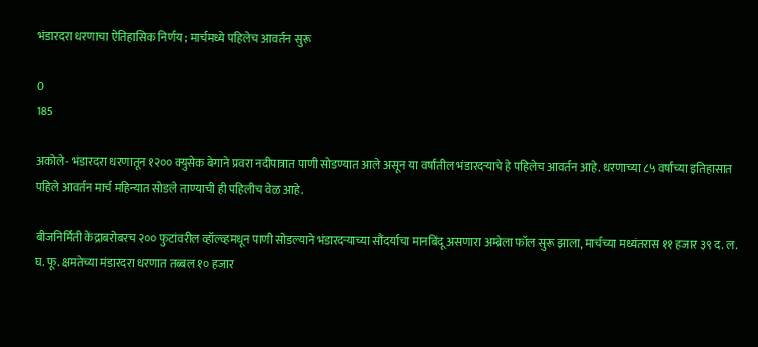भंडारदरा धरणाचा ऐतिहासिक निर्णय ; मार्चमध्ये पहिलेच आवर्तन सुरू

0
185

अकोले- भंडारदरा धरणातून १२०० क्युसेक बेगाने प्रवरा नदीपात्रात पाणी सोडण्यात आले असून या वर्षांतील भंडारदऱ्याचे हे पहिलेच आवर्तन आहे. धरणाच्या ८५ वर्षांच्या इतिहासात पहिले आवर्तन मार्च महिन्यात सोडले ताण्याची ही पहिलीच वेळ आहे.

बीजनिर्मिती केंद्राबरोबरच २०० फुटांवरील व्हॉल्व्हमधून पाणी सोडल्याने भंडारदऱ्याच्या सौंदर्याचा मानबिंदू असणारा अम्ब्रेला फॉल सुरू झाला, मार्चच्या मध्यंतरास ११ हजार ३९ द. ल. घ. फू. क्षमतेच्या मंडारदरा धरणात तब्बल १० हजार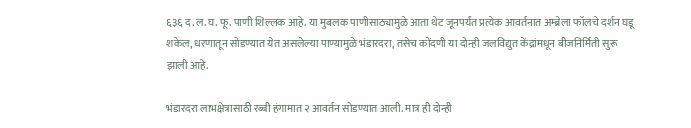६३६ द. ल. घ. फू. पाणी शिल्लक आहे. या मुबलक पाणीसाठ्यामुळे आता थेट जूनपर्यंत प्रत्येक आवर्तनात अम्ब्रेला फॉलचे दर्शन घडू शकेल, धरणातून सोडण्यात येत असलेल्या पाण्यामुळे भंडारदरा, तसेच कोंदणी या दोन्ही जलविद्युत केंद्रांमधून बीजनिर्मिती सुरू झाली आहे.

भंडारदरा लाभक्षेत्रासाठी रब्बी हंगामात २ आवर्तन सोडण्यात आली. मात्र ही दोन्ही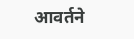आवर्तने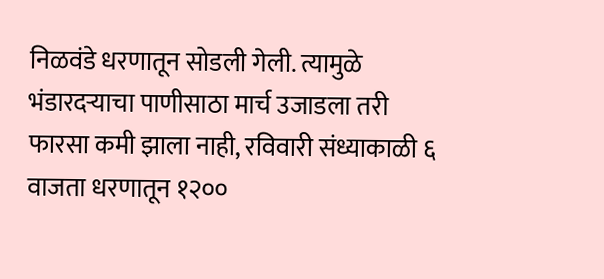निळवंडे धरणातून सोडली गेली. त्यामुळे भंडारदऱ्याचा पाणीसाठा मार्च उजाडला तरी फारसा कमी झाला नाही, रविवारी संध्याकाळी ६ वाजता धरणातून १२००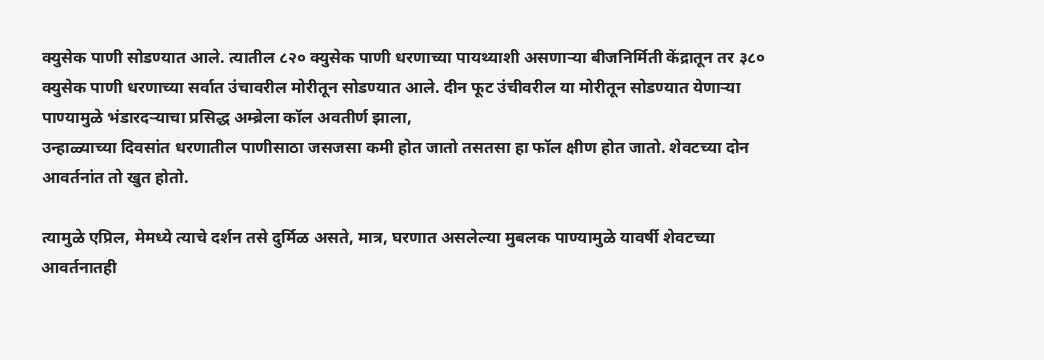क्युसेक पाणी सोडण्यात आले. त्यातील ८२० क्युसेक पाणी धरणाच्या पायथ्याशी असणाऱ्या बीजनिर्मिती केंद्रातून तर ३८० क्युसेक पाणी धरणाच्या सर्वात उंचावरील मोरीतून सोडण्यात आले. दीन फूट उंचीवरील या मोरीतून सोडण्यात येणाऱ्या पाण्यामुळे भंडारदऱ्याचा प्रसिद्ध अम्ब्रेला कॉल अवतीर्ण झाला,
उन्हाळ्याच्या दिवसांत धरणातील पाणीसाठा जसजसा कमी होत जातो तसतसा हा फॉल क्षीण होत जातो. शेवटच्या दोन आवर्तनांत तो खुत होतो.

त्यामुळे एप्रिल, मेमध्ये त्याचे दर्शन तसे दुर्मिळ असते, मात्र, घरणात असलेल्या मुबलक पाण्यामुळे यावर्षी शेवटच्या आवर्तनातही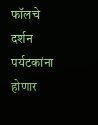फॉलचे दर्शन पर्यटकांना होणार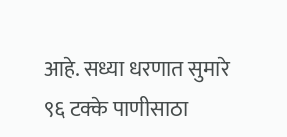आहे. सध्या धरणात सुमारे ९६ टक्के पाणीसाठा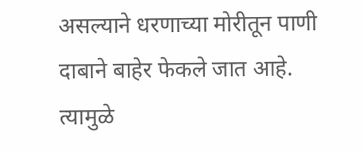असल्याने धरणाच्या मोरीतून पाणी दाबाने बाहेर फेकले जात आहे. त्यामुळे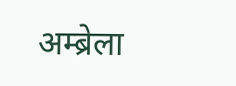अम्ब्रेला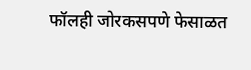फॉलही जोरकसपणे फेसाळत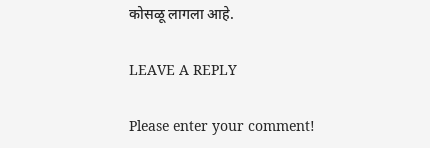कोसळू लागला आहे.

LEAVE A REPLY

Please enter your comment!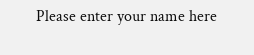Please enter your name here